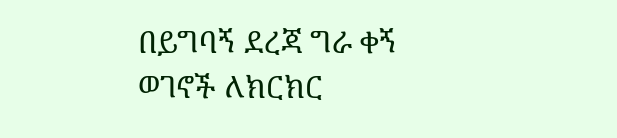በይግባኝ ደረጃ ግራ ቀኝ ወገኖች ለክርክር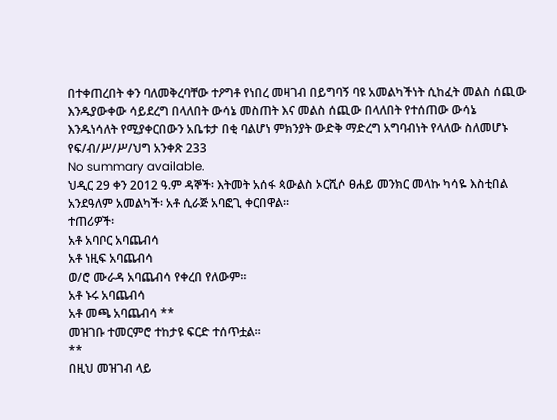በተቀጠረበት ቀን ባለመቅረባቸው ተዖግቶ የነበረ መዛገብ በይግባኝ ባዩ አመልካችነት ሲከፈት መልስ ሰጪው እንዱያውቀው ሳይደረግ በላለበት ውሳኔ መስጠት እና መልስ ሰጪው በላለበት የተሰጠው ውሳኔ እንዱነሳለት የሚያቀርበውን አቤቱታ በቂ ባልሆነ ምክንያት ውድቅ ማድረግ አግባብነት የላለው ስለመሆኑ የፍ/ብ/ሥ/ሥ/ህግ አንቀጽ 233
No summary available.
ህዲር 29 ቀን 2012 ዓ.ም ዳኞች፡ እትመት አሰፋ ጳውልስ ኦርሺሶ ፀሐይ መንክር መላኩ ካሳዬ እስቲበል አንደዓለም አመልካች፡ አቶ ሲራጅ አባፎጊ ቀርበዋል።
ተጠሪዎች፡
አቶ አባቦር አባጨብሳ
አቶ ነዚፍ አባጨብሳ
ወ/ሮ ሙራዳ አባጨብሳ የቀረበ የለውም።
አቶ ኑሩ አባጨብሳ
አቶ መጫ አባጨብሳ **
መዝገቡ ተመርምሮ ተከታዩ ፍርድ ተሰጥቷል።
**
በዚህ መዝገብ ላይ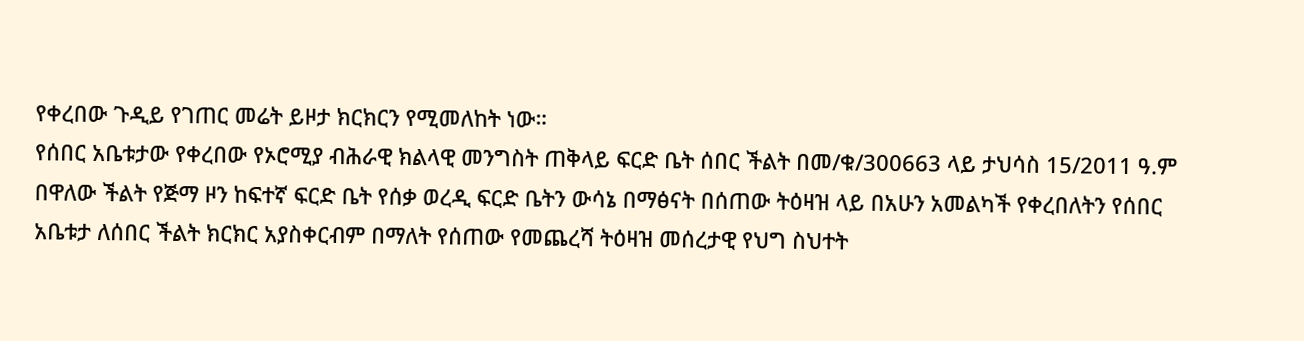የቀረበው ጉዲይ የገጠር መሬት ይዞታ ክርክርን የሚመለከት ነው።
የሰበር አቤቱታው የቀረበው የኦሮሚያ ብሕራዊ ክልላዊ መንግስት ጠቅላይ ፍርድ ቤት ሰበር ችልት በመ/ቁ/300663 ላይ ታህሳስ 15/2011 ዓ.ም በዋለው ችልት የጅማ ዞን ከፍተኛ ፍርድ ቤት የሰቃ ወረዲ ፍርድ ቤትን ውሳኔ በማፅናት በሰጠው ትዕዛዝ ላይ በአሁን አመልካች የቀረበለትን የሰበር አቤቱታ ለሰበር ችልት ክርክር አያስቀርብም በማለት የሰጠው የመጨረሻ ትዕዛዝ መሰረታዊ የህግ ስህተት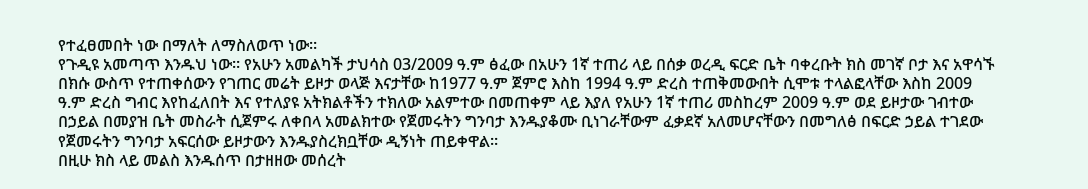የተፈፀመበት ነው በማለት ለማስለወጥ ነው።
የጉዲዩ አመጣጥ እንዱህ ነው። የአሁን አመልካች ታህሳስ 03/2009 ዓ.ም ፅፈው በአሁን 1ኛ ተጠሪ ላይ በሰቃ ወረዲ ፍርድ ቤት ባቀረቡት ክስ መገኛ ቦታ እና አዋሳኙ በክሱ ውስጥ የተጠቀሰውን የገጠር መሬት ይዞታ ወላጅ እናታቸው ከ1977 ዓ.ም ጀምሮ እስከ 1994 ዓ.ም ድረስ ተጠቅመውበት ሲሞቱ ተላልፎላቸው እስከ 2009 ዓ.ም ድረስ ግብር እየከፈለበት እና የተለያዩ አትክልቶችን ተክለው አልምተው በመጠቀም ላይ እያለ የአሁን 1ኛ ተጠሪ መስከረም 2009 ዓ.ም ወደ ይዞታው ገብተው በኃይል በመያዝ ቤት መስራት ሲጀምሩ ለቀበላ አመልክተው የጀመሩትን ግንባታ እንዱያቆሙ ቢነገራቸውም ፈቃደኛ አለመሆናቸውን በመግለፅ በፍርድ ኃይል ተገደው የጀመሩትን ግንባታ አፍርሰው ይዞታውን እንዱያስረክቧቸው ዲኝነት ጠይቀዋል።
በዚሁ ክስ ላይ መልስ እንዱሰጥ በታዘዘው መሰረት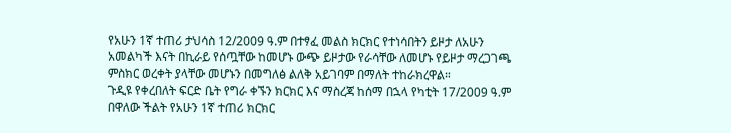የአሁን 1ኛ ተጠሪ ታህሳስ 12/2009 ዓ.ም በተፃፈ መልስ ክርክር የተነሳበትን ይዞታ ለአሁን አመልካች እናት በኪራይ የሰጧቸው ከመሆኑ ውጭ ይዞታው የራሳቸው ለመሆኑ የይዞታ ማረጋገጫ ምስክር ወረቀት ያላቸው መሆኑን በመግለፅ ልለቅ አይገባም በማለት ተከራክረዋል።
ጉዲዩ የቀረበለት ፍርድ ቤት የግራ ቀኙን ክርክር እና ማስረጃ ከሰማ በኋላ የካቲት 17/2009 ዓ.ም በዋለው ችልት የአሁን 1ኛ ተጠሪ ክርክር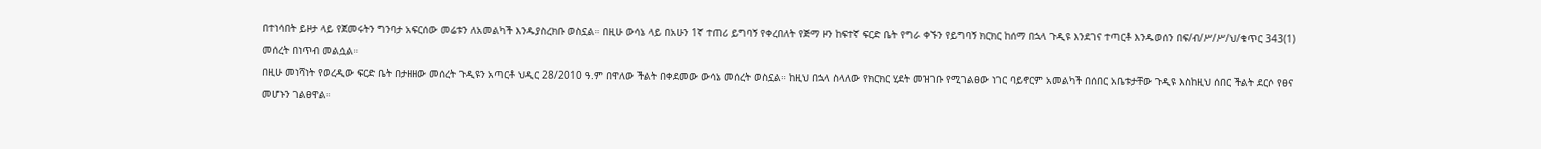በተነሳበት ይዞታ ላይ የጀመሩትን ግንባታ አፍርሰው መሬቱን ለአመልካች እንዱያስረክቡ ወስኗል። በዚሁ ውሳኔ ላይ በአሁን 1ኛ ተጠሪ ይግባኝ የቀረበለት የጅማ ዞን ከፍተኛ ፍርድ ቤት የግራ ቀኙን የይግባኝ ክርክር ከሰማ በኋላ ጉዲዩ እንደገና ተጣርቶ እንዱወሰን በፍ/ብ/ሥ/ሥ/ህ/ቁጥር 343(1) መሰረት በነጥብ መልሷል።
በዚሁ መነሻነት የወረዲው ፍርድ ቤት በታዘዘው መሰረት ጉዲዩን አጣርቶ ህዲር 28/2010 ዓ.ም በዋለው ችልት በቀደመው ውሳኔ መሰረት ወስኗል። ከዚህ በኋላ ስላለው የክርክር ሂደት መዝገቡ የሚገልፀው ነገር ባይኖርም አመልካች በሰበር አቤቱታቸው ጉዲዩ እስከዚህ ሰበር ችልት ደርሶ የፀና መሆኑን ገልፀዋል።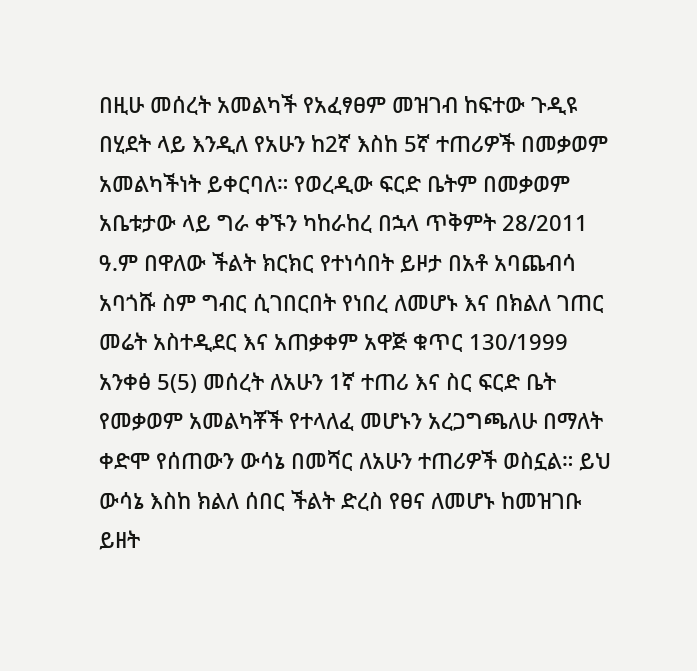በዚሁ መሰረት አመልካች የአፈፃፀም መዝገብ ከፍተው ጉዲዩ በሂደት ላይ እንዲለ የአሁን ከ2ኛ እስከ 5ኛ ተጠሪዎች በመቃወም አመልካችነት ይቀርባለ። የወረዲው ፍርድ ቤትም በመቃወም አቤቱታው ላይ ግራ ቀኙን ካከራከረ በኋላ ጥቅምት 28/2011 ዓ.ም በዋለው ችልት ክርክር የተነሳበት ይዞታ በአቶ አባጨብሳ አባጎሹ ስም ግብር ሲገበርበት የነበረ ለመሆኑ እና በክልለ ገጠር መሬት አስተዲደር እና አጠቃቀም አዋጅ ቁጥር 130/1999 አንቀፅ 5(5) መሰረት ለአሁን 1ኛ ተጠሪ እና ስር ፍርድ ቤት የመቃወም አመልካቾች የተላለፈ መሆኑን አረጋግጫለሁ በማለት ቀድሞ የሰጠውን ውሳኔ በመሻር ለአሁን ተጠሪዎች ወስኗል። ይህ ውሳኔ እስከ ክልለ ሰበር ችልት ድረስ የፀና ለመሆኑ ከመዝገቡ ይዘት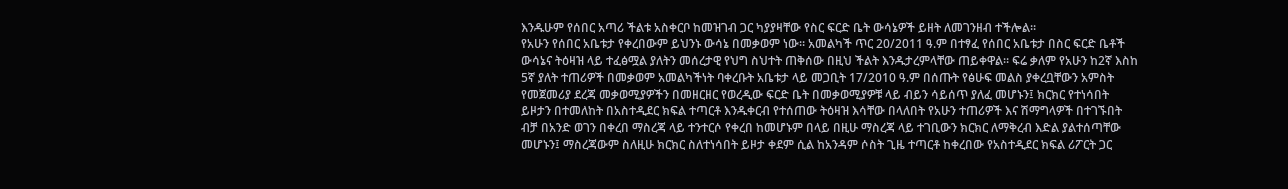እንዱሁም የሰበር አጣሪ ችልቱ አስቀርቦ ከመዝገብ ጋር ካያያዛቸው የስር ፍርድ ቤት ውሳኔዎች ይዘት ለመገንዘብ ተችሎል።
የአሁን የሰበር አቤቱታ የቀረበውም ይህንኑ ውሳኔ በመቃወም ነው። አመልካች ጥር 20/2011 ዓ.ም በተፃፈ የሰበር አቤቱታ በስር ፍርድ ቤቶች ውሳኔና ትዕዛዝ ላይ ተፈፅሟል ያለትን መሰረታዊ የህግ ስህተት ጠቅሰው በዚህ ችልት እንዱታረምላቸው ጠይቀዋል። ፍሬ ቃለም የአሁን ከ2ኛ እስከ 5ኛ ያለት ተጠሪዎች በመቃወም አመልካችነት ባቀረቡት አቤቱታ ላይ መጋቢት 17/2010 ዓ.ም በሰጡት የፅሁፍ መልስ ያቀረቧቸውን አምስት የመጀመሪያ ደረጃ መቃወሚያዎችን በመዘርዘር የወረዲው ፍርድ ቤት በመቃወሚያዎቹ ላይ ብይን ሳይሰጥ ያለፈ መሆኑን፤ ክርክር የተነሳበት ይዞታን በተመለከት በአስተዲደር ክፍል ተጣርቶ እንዱቀርብ የተሰጠው ትዕዛዝ እሳቸው በላለበት የአሁን ተጠሪዎች እና ሽማግላዎች በተገኙበት ብቻ በአንድ ወገን በቀረበ ማስረጃ ላይ ተንተርሶ የቀረበ ከመሆኑም በላይ በዚሁ ማስረጃ ላይ ተገቢውን ክርክር ለማቅረብ እድል ያልተሰጣቸው መሆኑን፤ ማስረጃውም ስለዚሁ ክርክር ስለተነሳበት ይዞታ ቀደም ሲል ከአንዳም ሶስት ጊዜ ተጣርቶ ከቀረበው የአስተዲደር ክፍል ሪፖርት ጋር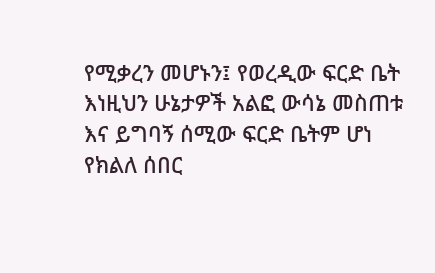የሚቃረን መሆኑን፤ የወረዲው ፍርድ ቤት እነዚህን ሁኔታዎች አልፎ ውሳኔ መስጠቱ እና ይግባኝ ሰሚው ፍርድ ቤትም ሆነ የክልለ ሰበር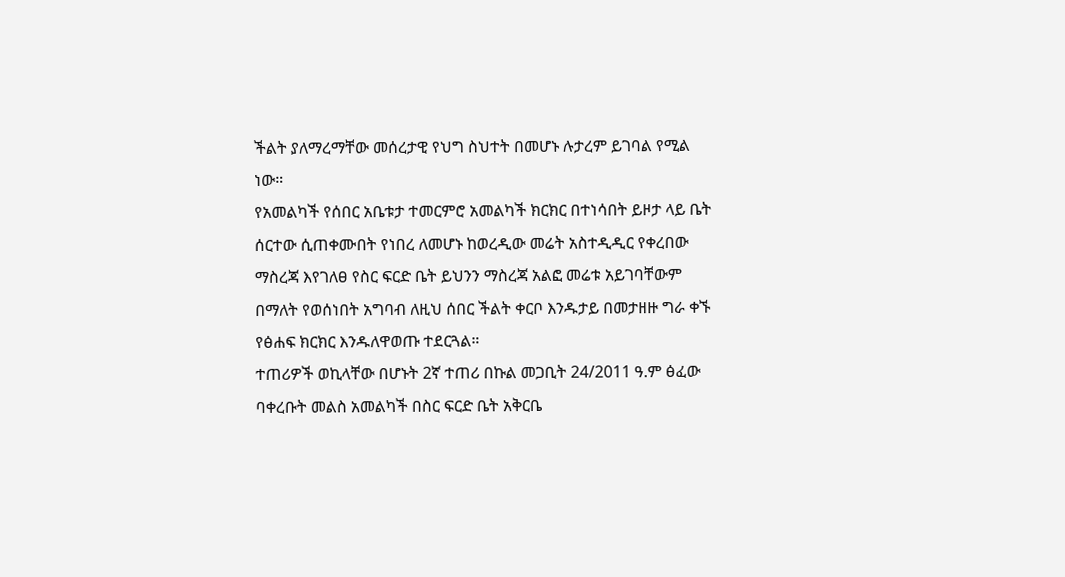ችልት ያለማረማቸው መሰረታዊ የህግ ስህተት በመሆኑ ሉታረም ይገባል የሚል ነው።
የአመልካች የሰበር አቤቱታ ተመርምሮ አመልካች ክርክር በተነሳበት ይዞታ ላይ ቤት ሰርተው ሲጠቀሙበት የነበረ ለመሆኑ ከወረዲው መሬት አስተዲዲር የቀረበው ማስረጃ እየገለፀ የስር ፍርድ ቤት ይህንን ማስረጃ አልፎ መሬቱ አይገባቸውም በማለት የወሰነበት አግባብ ለዚህ ሰበር ችልት ቀርቦ እንዱታይ በመታዘዙ ግራ ቀኙ የፅሐፍ ክርክር እንዱለዋወጡ ተደርጓል።
ተጠሪዎች ወኪላቸው በሆኑት 2ኛ ተጠሪ በኩል መጋቢት 24/2011 ዓ.ም ፅፈው ባቀረቡት መልስ አመልካች በስር ፍርድ ቤት አቅርቤ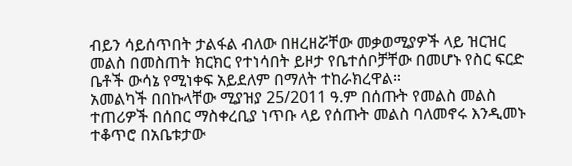ብይን ሳይሰጥበት ታልፋል ብለው በዘረዘሯቸው መቃወሚያዎች ላይ ዝርዝር መልስ በመስጠት ክርክር የተነሳበት ይዞታ የቤተሰቦቻቸው በመሆኑ የስር ፍርድ ቤቶች ውሳኔ የሚነቀፍ አይደለም በማለት ተከራክረዋል።
አመልካች በበኩላቸው ሚያዝያ 25/2011 ዓ.ም በሰጡት የመልስ መልስ ተጠሪዎች በሰበር ማስቀረቢያ ነጥቡ ላይ የሰጡት መልስ ባለመኖሩ እንዲመኑ ተቆጥሮ በአቤቱታው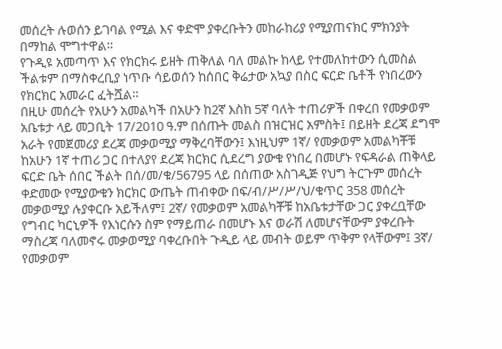መሰረት ሉወሰን ይገባል የሚል እና ቀድሞ ያቀረቡትን መከራከሪያ የሚያጠናክር ምክንያት በማከል ሞግተዋል።
የጉዲዩ አመጣጥ እና የክርክሩ ይዘት ጠቅለል ባለ መልኩ ከላይ የተመለከተውን ሲመስል ችልቱም በማስቀረቢያ ነጥቡ ሳይወሰን ከሰበር ቅሬታው አኳያ በስር ፍርድ ቤቶች የነበረውን የክርክር አመራር ፈትሿል።
በዚሁ መሰረት የአሁን አመልካች በአሁን ከ2ኛ እስከ 5ኛ ባለት ተጠሪዎች በቀረበ የመቃወም አቤቱታ ላይ መጋቢት 17/2010 ዓ.ም በሰጡት መልስ በዝርዝር አምስት፤ በይዘት ደረጃ ደግሞ አራት የመጀመሪያ ደረጃ መቃወሚያ ማቅረባቸውን፤ እነዚህም 1ኛ/ የመቃወም አመልካቾቹ ከአሁን 1ኛ ተጠሪ ጋር በተለያየ ደረጃ ክርክር ሲደረግ ያውቁ የነበረ በመሆኑ የፍዳራል ጠቅላይ ፍርድ ቤት ሰበር ችልት በሰ/መ/ቁ/56795 ላይ በሰጠው አስገዲጅ የህግ ትርጉም መሰረት ቀድመው የሚያውቁን ክርክር ውጤት ጠብቀው በፍ/ብ/ሥ/ሥ/ህ/ቁጥር 358 መሰረት መቃወሚያ ሉያቀርቡ አይችለም፤ 2ኛ/ የመቃወም አመልካቾቹ ከአቤቱታቸው ጋር ያቀረቧቸው የግብር ካርኒዎች የእነርሱን ስም የማይጠራ በመሆኑ እና ወራሽ ለመሆናቸውም ያቀረቡት ማስረጃ ባለመኖሩ መቃወሚያ ባቀረቡበት ጉዲይ ላይ መብት ወይም ጥቅም የላቸውም፤ 3ኛ/ የመቃወም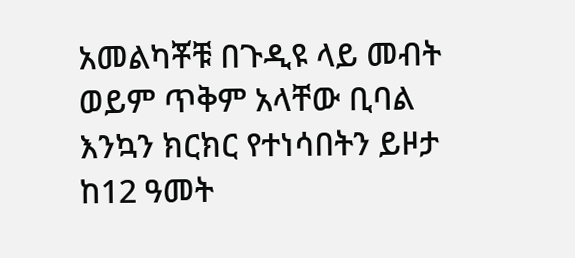አመልካቾቹ በጉዲዩ ላይ መብት ወይም ጥቅም አላቸው ቢባል እንኳን ክርክር የተነሳበትን ይዞታ ከ12 ዓመት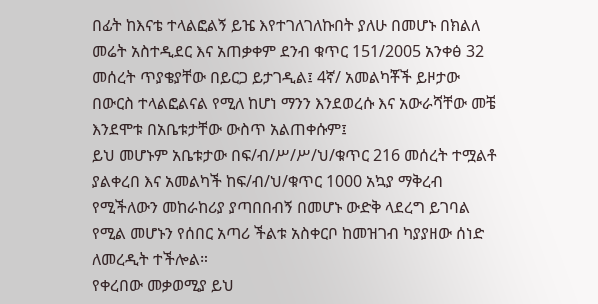በፊት ከእናቴ ተላልፎልኝ ይዤ እየተገለገለኩበት ያለሁ በመሆኑ በክልለ መሬት አስተዲደር እና አጠቃቀም ደንብ ቁጥር 151/2005 አንቀፅ 32 መሰረት ጥያቄያቸው በይርጋ ይታገዲል፤ 4ኛ/ አመልካቾች ይዞታው በውርስ ተላልፎልናል የሚለ ከሆነ ማንን እንደወረሱ እና አውራሻቸው መቼ እንደሞቱ በአቤቱታቸው ውስጥ አልጠቀሱም፤
ይህ መሆኑም አቤቱታው በፍ/ብ/ሥ/ሥ/ህ/ቁጥር 216 መሰረት ተሟልቶ ያልቀረበ እና አመልካች ከፍ/ብ/ህ/ቁጥር 1000 አኳያ ማቅረብ የሚችለውን መከራከሪያ ያጣበበብኝ በመሆኑ ውድቅ ላደረግ ይገባል የሚል መሆኑን የሰበር አጣሪ ችልቱ አስቀርቦ ከመዝገብ ካያያዘው ሰነድ ለመረዲት ተችሎል።
የቀረበው መቃወሚያ ይህ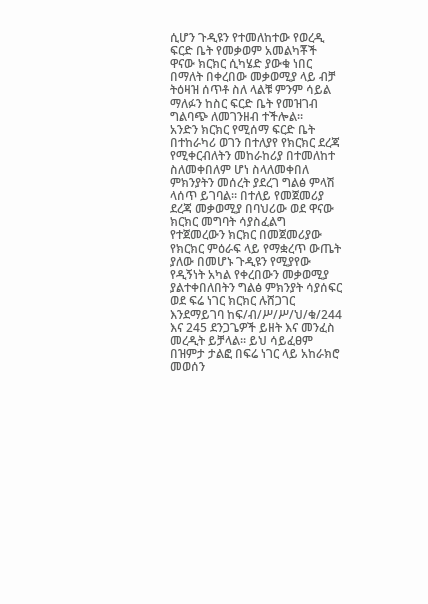ሲሆን ጉዲዩን የተመለከተው የወረዲ ፍርድ ቤት የመቃወም አመልካቾች ዋናው ክርክር ሲካሄድ ያውቁ ነበር በማለት በቀረበው መቃወሚያ ላይ ብቻ ትዕዛዝ ሰጥቶ ስለ ላልቹ ምንም ሳይል ማለፉን ከስር ፍርድ ቤት የመዝገብ ግልባጭ ለመገንዘብ ተችሎል።
አንድን ክርክር የሚሰማ ፍርድ ቤት በተከራካሪ ወገን በተለያየ የክርክር ደረጃ የሚቀርብለትን መከራከሪያ በተመለከተ ስለመቀበለም ሆነ ስላለመቀበለ ምክንያትን መሰረት ያደረገ ግልፅ ምላሽ ላሰጥ ይገባል። በተለይ የመጀመሪያ ደረጃ መቃወሚያ በባህሪው ወደ ዋናው ክርክር መግባት ሳያስፈልግ የተጀመረውን ክርክር በመጀመሪያው የክርክር ምዕራፍ ላይ የማቋረጥ ውጤት ያለው በመሆኑ ጉዲዩን የሚያየው የዲኝነት አካል የቀረበውን መቃወሚያ ያልተቀበለበትን ግልፅ ምክንያት ሳያሰፍር ወደ ፍሬ ነገር ክርክር ሉሸጋገር እንደማይገባ ከፍ/ብ/ሥ/ሥ/ህ/ቁ/244 እና 245 ደንጋጌዎች ይዘት እና መንፈስ መረዲት ይቻላል። ይህ ሳይፈፀም በዝምታ ታልፎ በፍሬ ነገር ላይ አከራክሮ መወሰን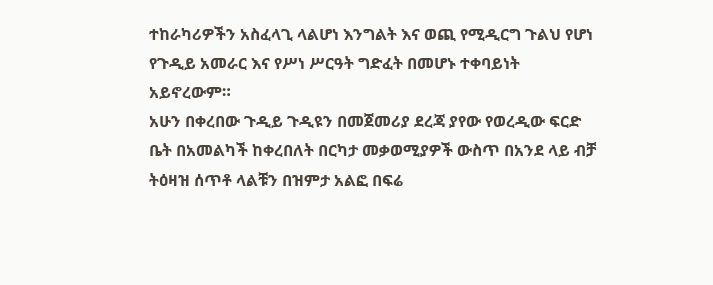ተከራካሪዎችን አስፈላጊ ላልሆነ እንግልት እና ወጪ የሚዲርግ ጉልህ የሆነ የጉዲይ አመራር እና የሥነ ሥርዓት ግድፈት በመሆኑ ተቀባይነት አይኖረውም።
አሁን በቀረበው ጉዲይ ጉዲዩን በመጀመሪያ ደረጃ ያየው የወረዲው ፍርድ ቤት በአመልካች ከቀረበለት በርካታ መቃወሚያዎች ውስጥ በአንደ ላይ ብቻ ትዕዛዝ ሰጥቶ ላልቹን በዝምታ አልፎ በፍሬ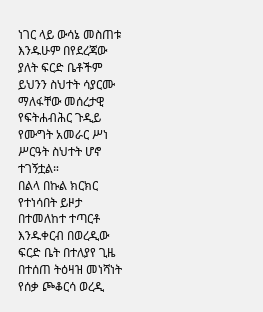ነገር ላይ ውሳኔ መስጠቱ እንዱሁም በየደረጃው ያለት ፍርድ ቤቶችም ይህንን ስህተት ሳያርሙ ማለፋቸው መሰረታዊ የፍትሐብሕር ጉዲይ የሙግት አመራር ሥነ ሥርዓት ስህተት ሆኖ ተገኝቷል።
በልላ በኩል ክርክር የተነሳበት ይዞታ በተመለከተ ተጣርቶ እንዱቀርብ በወረዲው ፍርድ ቤት በተለያየ ጊዜ በተሰጠ ትዕዛዝ መነሻነት የሰቃ ጮቆርሳ ወረዲ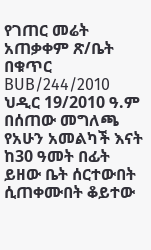የገጠር መሬት አጠቃቀም ጽ/ቤት በቁጥር BUB/244/2010 ህዲር 19/2010 ዓ.ም በሰጠው መግለጫ የአሁን አመልካች እናት ከ30 ዓመት በፊት ይዘው ቤት ሰርተውበት ሲጠቀሙበት ቆይተው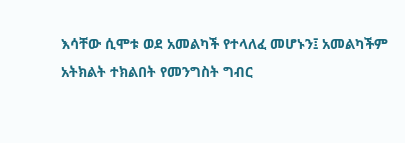እሳቸው ሲሞቱ ወደ አመልካች የተላለፈ መሆኑን፤ አመልካችም አትክልት ተክልበት የመንግስት ግብር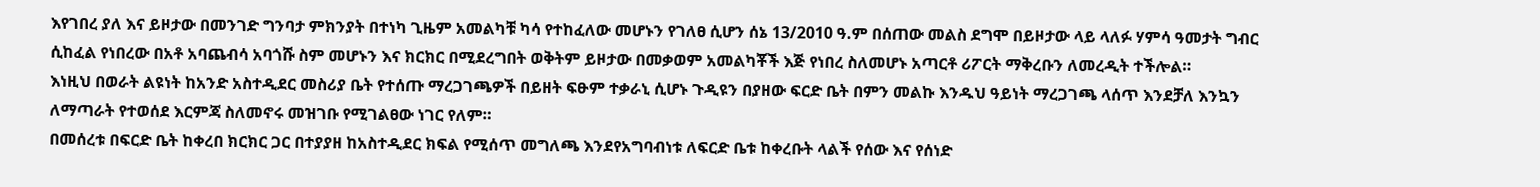እየገበረ ያለ እና ይዞታው በመንገድ ግንባታ ምክንያት በተነካ ጊዜም አመልካቹ ካሳ የተከፈለው መሆኑን የገለፀ ሲሆን ሰኔ 13/2010 ዓ.ም በሰጠው መልስ ደግሞ በይዞታው ላይ ላለፉ ሃምሳ ዓመታት ግብር ሲከፈል የነበረው በአቶ አባጨብሳ አባጎሹ ስም መሆኑን እና ክርክር በሚደረግበት ወቅትም ይዞታው በመቃወም አመልካቾች እጅ የነበረ ስለመሆኑ አጣርቶ ሪፖርት ማቅረቡን ለመረዲት ተችሎል።
እነዚህ በወራት ልዩነት ከአንድ አስተዲደር መስሪያ ቤት የተሰጡ ማረጋገጫዎች በይዘት ፍፁም ተቃራኒ ሲሆኑ ጉዲዩን በያዘው ፍርድ ቤት በምን መልኩ እንዱህ ዓይነት ማረጋገጫ ላሰጥ እንደቻለ እንኳን ለማጣራት የተወሰደ እርምጃ ስለመኖሩ መዝገቡ የሚገልፀው ነገር የለም።
በመሰረቱ በፍርድ ቤት ከቀረበ ክርክር ጋር በተያያዘ ከአስተዲደር ክፍል የሚሰጥ መግለጫ እንደየአግባብነቱ ለፍርድ ቤቱ ከቀረቡት ላልች የሰው እና የሰነድ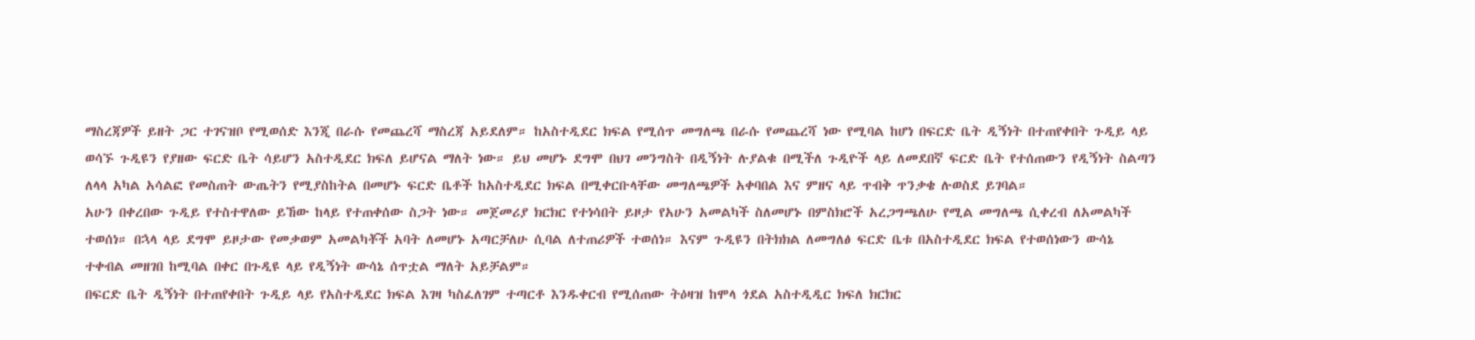ማስረጃዎች ይዘት ጋር ተገናዝቦ የሚወሰድ እንጂ በራሱ የመጨረሻ ማስረጃ አይደለም። ከአስተዲደር ክፍል የሚሰጥ መግለጫ በራሱ የመጨረሻ ነው የሚባል ከሆነ በፍርድ ቤት ዲኝነት በተጠየቀበት ጉዲይ ላይ ወሳኙ ጉዲዩን የያዘው ፍርድ ቤት ሳይሆን አስተዲደር ክፍለ ይሆናል ማለት ነው። ይህ መሆኑ ደግሞ በህገ መንግስት በዲኝነት ሉያልቁ በሚችለ ጉዲዮች ላይ ለመደበኛ ፍርድ ቤት የተሰጠውን የዲኝነት ስልጣን ለላላ አካል አሳልፎ የመስጠት ውጤትን የሚያስከትል በመሆኑ ፍርድ ቤቶች ከአስተዲደር ክፍል በሚቀርቡላቸው መግለጫዎች አቀባበል እና ምዘና ላይ ጥብቅ ጥንቃቄ ሉወስደ ይገባል።
አሁን በቀረበው ጉዲይ የተስተዋለው ይኸው ከላይ የተጠቀሰው ስጋት ነው። መጀመሪያ ክርክር የተነሳበት ይዞታ የአሁን አመልካች ስለመሆኑ በምስክሮች አረጋግጫለሁ የሚል መግለጫ ሲቀረብ ለአመልካች ተወሰነ። በኋላ ላይ ደግሞ ይዞታው የመቃወም አመልካቾች አባት ለመሆኑ አጣርቻለሁ ሲባል ለተጠሪዎች ተወሰነ። እናም ጉዲዩን በትክክል ለመግለፅ ፍርድ ቤቱ በአስተዲደር ክፍል የተወሰነውን ውሳኔ ተቀብል መዘገበ ከሚባል በቀር በጉዲዩ ላይ የዲኝነት ውሳኔ ሰጥቷል ማለት አይቻልም።
በፍርድ ቤት ዲኝነት በተጠየቀበት ጉዲይ ላይ የአስተዲደር ክፍል እገዛ ካስፈለገም ተጣርቶ እንዱቀርብ የሚሰጠው ትዕዛዝ ከሞላ ጎደል አስተዲዲር ክፍለ ክርክር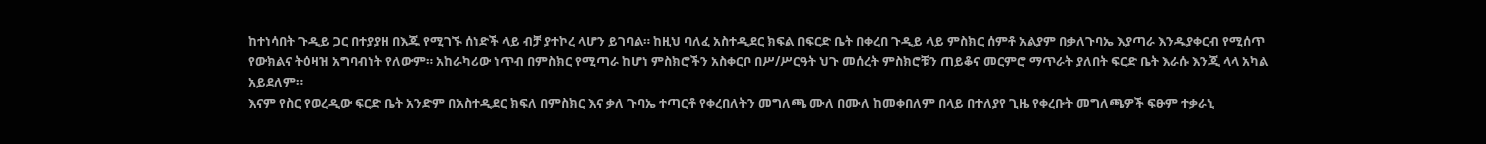ከተነሳበት ጉዲይ ጋር በተያያዘ በእጁ የሚገኙ ሰነድች ላይ ብቻ ያተኮረ ላሆን ይገባል። ከዚህ ባለፈ አስተዲደር ክፍል በፍርድ ቤት በቀረበ ጉዲይ ላይ ምስክር ሰምቶ አልያም በቃለጉባኤ እያጣራ እንዱያቀርብ የሚሰጥ የውክልና ትዕዛዝ አግባብነት የለውም። አከራካሪው ነጥብ በምስክር የሚጣራ ከሆነ ምስክሮችን አስቀርቦ በሥ/ሥርዓት ህጉ መሰረት ምስክሮቹን ጠይቆና መርምሮ ማጥራት ያለበት ፍርድ ቤት እራሱ እንጂ ላላ አካል አይደለም።
እናም የስር የወረዲው ፍርድ ቤት አንድም በአስተዲደር ክፍለ በምስክር እና ቃለ ጉባኤ ተጣርቶ የቀረበለትን መግለጫ ሙለ በሙለ ከመቀበለም በላይ በተለያየ ጊዜ የቀረቡት መግለጫዎች ፍፁም ተቃራኒ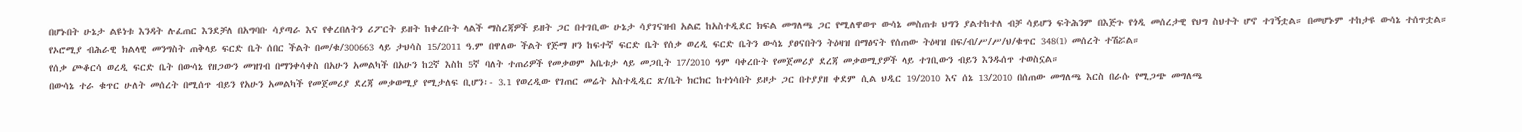በሆኑበት ሁኔታ ልዩነቱ እንዳት ሉፈጠር እንደቻለ በአግባቡ ሳያጣራ እና የቀረበለትን ሪፖርት ይዘት ከቀረቡት ላልች ማስረጃዎች ይዘት ጋር በተገቢው ሁኔታ ሳያገናዝብ አልፎ ከአስተዲደር ክፍል መግለጫ ጋር የሚለዋወጥ ውሳኔ መስጠቱ ህግን ያልተከተለ ብቻ ሳይሆን ፍትሕንም በእጅጉ የጎዲ መሰረታዊ የህግ ስህተት ሆኖ ተገኝቷል። በመሆኑም ተከታዩ ውሳኔ ተሰጥቷል።
የኦሮሚያ ብሕራዊ ክልላዊ መንግስት ጠቅላይ ፍርድ ቤት ሰበር ችልት በመ/ቁ/300663 ላይ ታህሳስ 15/2011 ዓ.ም በዋለው ችልት የጅማ ዞን ከፍተኛ ፍርድ ቤት የሰቃ ወረዲ ፍርድ ቤትን ውሳኔ ያፀናበትን ትዕዛዝ በማፅናት የሰጠው ትዕዛዝ በፍ/ብ/ሥ/ሥ/ህ/ቁጥር 348(1) መሰረት ተሽሯል።
የሰቃ ጮቆርሳ ወረዲ ፍርድ ቤት በውሳኔ የዘጋውን መዝገብ በማንቀሳቀስ በአሁን አመልካች በአሁን ከ2ኛ እስከ 5ኛ ባለት ተጠሪዎች የመቃወም አቤቱታ ላይ መጋቢት 17/2010 ዓም ባቀረቡት የመጀመሪያ ደረጃ መቃወሚያዎች ላይ ተገቢውን ብይን እንዱሰጥ ተወስኗል።
በውሳኔ ተራ ቁጥር ሁለት መሰረት በሚሰጥ ብይን የአሁን አመልካች የመጀመሪያ ደረጃ መቃወሚያ የሚታለፍ ቢሆን፡- 3.1 የወረዲው የገጠር መሬት አስተዲዲር ጽ/ቤት ክርክር ከተነሳበት ይዞታ ጋር በተያያዘ ቀደም ሲል ህዲር 19/2010 እና ሰኔ 13/2010 በሰጠው መግለጫ እርስ በራሱ የሚጋጭ መግለጫ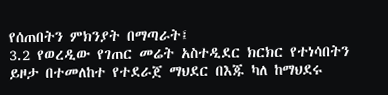የሰጠበትን ምክንያት በማጣራት፤
3.2 የወረዲው የገጠር መሬት አስተዲደር ክርክር የተነሳበትን ይዞታ በተመለከተ የተደራጀ ማህደር በእጁ ካለ ከማህደሩ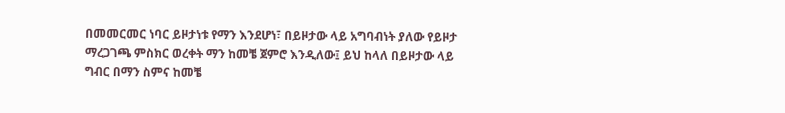በመመርመር ነባር ይዞታነቱ የማን እንደሆነ፣ በይዞታው ላይ አግባብነት ያለው የይዞታ ማረጋገጫ ምስክር ወረቀት ማን ከመቼ ጀምሮ እንዲለው፤ ይህ ከላለ በይዞታው ላይ ግብር በማን ስምና ከመቼ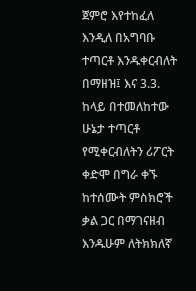ጀምሮ እየተከፈለ እንዲለ በአግባቡ ተጣርቶ እንዱቀርብለት በማዘዝ፤ እና 3.3. ከላይ በተመለከተው ሁኔታ ተጣርቶ የሚቀርብለትን ሪፖርት ቀድሞ በግራ ቀኙ ከተሰሙት ምስክሮች ቃል ጋር በማገናዘብ እንዱሁም ለትክክለኛ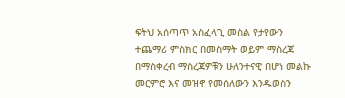ፍትህ አሰጣጥ አስፈላጊ መስል የታየውን ተጨማሪ ምስክር በመስማት ወይም ማስረጃ በማስቀረብ ማስረጃዎቹን ሁለንተናዊ በሆነ መልኩ መርምሮ እና መዝኖ የመሰለውን እንዱወስን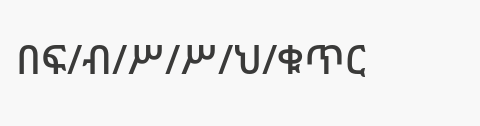በፍ/ብ/ሥ/ሥ/ህ/ቁጥር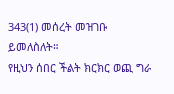343(1) መሰረት መዝገቡ ይመለስለት።
የዚህን ሰበር ችልት ክርክር ወጪ ግራ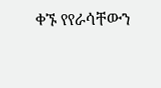ቀኙ የየራሳቸውን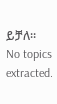ይቻለ።
No topics extracted.